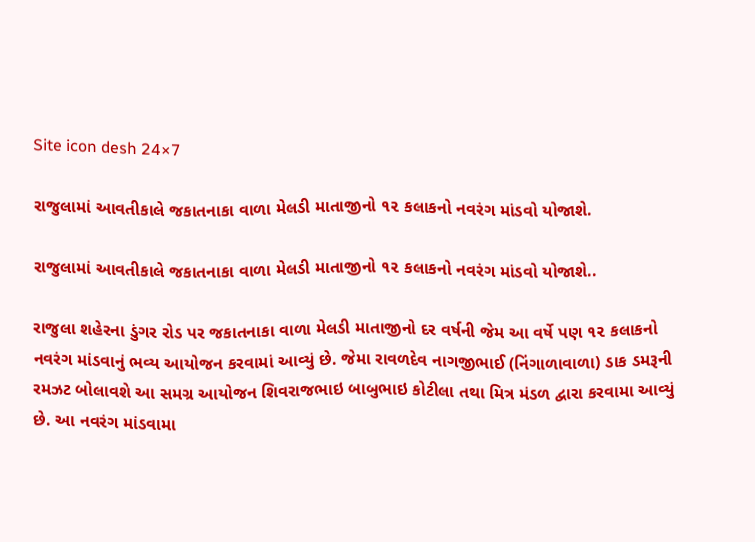Site icon desh 24×7

રાજુલામાં આવતીકાલે જકાતનાકા વાળા મેલડી માતાજીનો ૧૨ કલાકનો નવરંગ માંડવો યોજાશે.

રાજુલામાં આવતીકાલે જકાતનાકા વાળા મેલડી માતાજીનો ૧૨ કલાકનો નવરંગ માંડવો યોજાશે..

રાજુલા શહેરના ડુંગર રોડ પર જકાતનાકા વાળા મેલડી માતાજીનો દર વર્ષની જેમ આ વર્ષે પણ ૧૨ કલાકનો નવરંગ માંડવાનું ભવ્ય આયોજન કરવામાં આવ્યું છે. જેમા રાવળદેવ નાગજીભાઈ (નિંગાળાવાળા) ડાક ડમરૂની રમઝટ બોલાવશે આ સમગ્ર આયોજન શિવરાજભાઇ બાબુભાઇ કોટીલા તથા મિત્ર મંડળ દ્વારા કરવામા આવ્યું છે. આ નવરંગ માંડવામા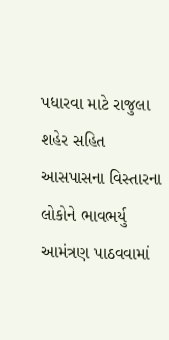પધારવા માટે રાજુલા શહેર સહિત આસપાસના વિસ્તારના લોકોને ભાવભર્યુ આમંત્રણ પાઠવવામાં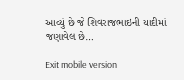આવ્યું છે જે શિવરાજભાઇની યાદીમાં જણાવેલ છે…

Exit mobile version